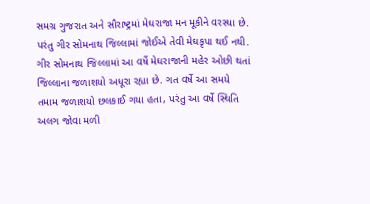સમગ્ર ગુજરાત અને સૌરાષ્ટ્રમાં મેઘરાજા મન મૂકીને વરસ્યા છે. પરંતુ ગીર સોમનાથ જિલ્લામાં જોઈએ તેવી મેઘકૃપા થઈ નથી. ગીર સોમનાથ જિલ્લામાં આ વર્ષે મેઘરાજાની મહેર ઓછી થતાં જિલ્લાના જળાશયો અધૂરા રહ્યા છે. ગત વર્ષે આ સમયે તમામ જળાશયો છલકાઈ ગયા હતા, પરંતુ આ વર્ષે સ્થિતિ અલગ જોવા મળી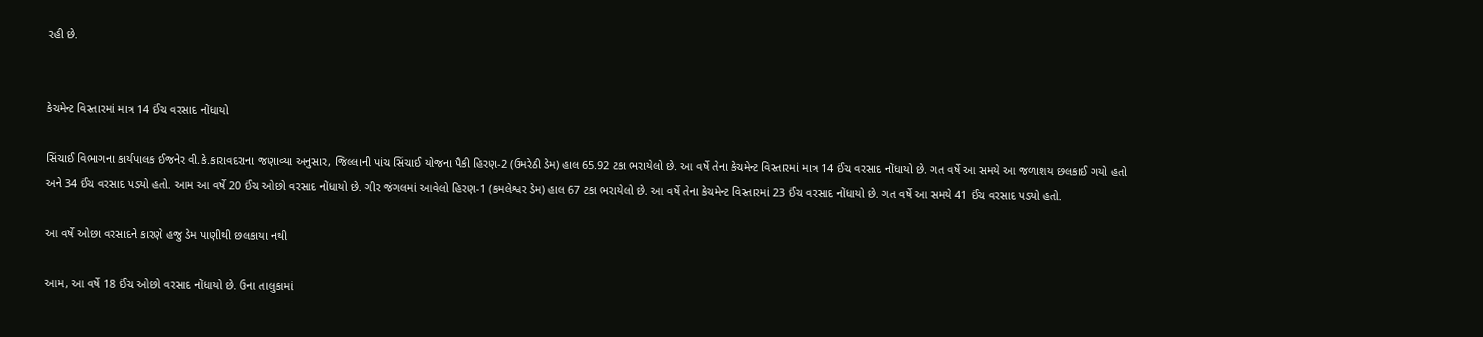રહી છે.


કેચમેન્ટ વિસ્તારમાં માત્ર 14 ઈંચ વરસાદ નોંધાયો

સિંચાઈ વિભાગના કાર્યપાલક ઈજનેર વી.કે.કારાવદરાના જણાવ્યા અનુસાર, જિલ્લાની પાંચ સિંચાઈ યોજના પૈકી હિરણ-2 (ઉમરેઠી ડેમ) હાલ 65.92 ટકા ભરાયેલો છે. આ વર્ષે તેના કેચમેન્ટ વિસ્તારમાં માત્ર 14 ઈંચ વરસાદ નોંધાયો છે. ગત વર્ષે આ સમયે આ જળાશય છલકાઈ ગયો હતો અને 34 ઈંચ વરસાદ પડ્યો હતો. આમ આ વર્ષે 20 ઈંચ ઓછો વરસાદ નોંધાયો છે. ગીર જંગલમાં આવેલો હિરણ-1 (કમલેશ્વર ડેમ) હાલ 67 ટકા ભરાયેલો છે. આ વર્ષે તેના કેચમેન્ટ વિસ્તારમાં 23 ઈંચ વરસાદ નોંધાયો છે. ગત વર્ષે આ સમયે 41 ઈંચ વરસાદ પડ્યો હતો.

આ વર્ષે ઓછા વરસાદને કારણે હજુ ડેમ પાણીથી છલકાયા નથી

આમ, આ વર્ષે 18 ઈંચ ઓછો વરસાદ નોંધાયો છે. ઉના તાલુકામાં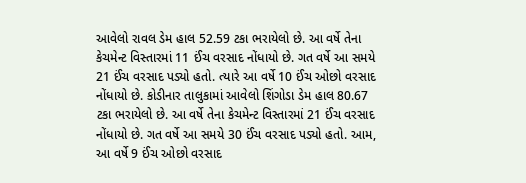આવેલો રાવલ ડેમ હાલ 52.59 ટકા ભરાયેલો છે. આ વર્ષે તેના કેચમેન્ટ વિસ્તારમાં 11 ઈંચ વરસાદ નોંધાયો છે. ગત વર્ષે આ સમયે 21 ઈંચ વરસાદ પડ્યો હતો. ત્યારે આ વર્ષે 10 ઈંચ ઓછો વરસાદ નોંધાયો છે. કોડીનાર તાલુકામાં આવેલો શિંગોડા ડેમ હાલ 80.67 ટકા ભરાયેલો છે. આ વર્ષે તેના કેચમેન્ટ વિસ્તારમાં 21 ઈંચ વરસાદ નોંધાયો છે. ગત વર્ષે આ સમયે 30 ઈંચ વરસાદ પડ્યો હતો. આમ, આ વર્ષે 9 ઈંચ ઓછો વરસાદ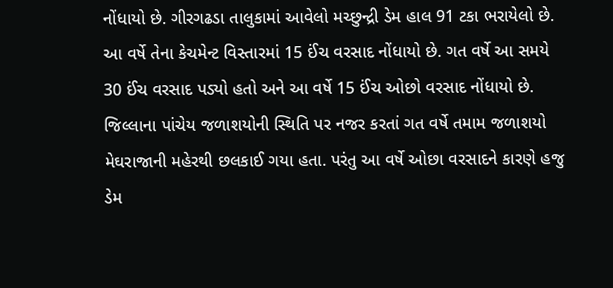નોંધાયો છે. ગીરગઢડા તાલુકામાં આવેલો મચ્છુન્દ્રી ડેમ હાલ 91 ટકા ભરાયેલો છે. આ વર્ષે તેના કેચમેન્ટ વિસ્તારમાં 15 ઈંચ વરસાદ નોંધાયો છે. ગત વર્ષે આ સમયે 30 ઈંચ વરસાદ પડ્યો હતો અને આ વર્ષે 15 ઈંચ ઓછો વરસાદ નોંધાયો છે. જિલ્લાના પાંચેય જળાશયોની સ્થિતિ પર નજર કરતાં ગત વર્ષે તમામ જળાશયો મેઘરાજાની મહેરથી છલકાઈ ગયા હતા. પરંતુ આ વર્ષે ઓછા વરસાદને કારણે હજુ ડેમ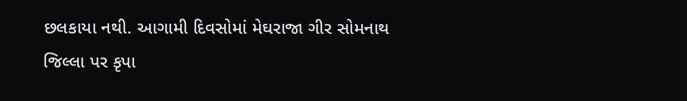છલકાયા નથી. આગામી દિવસોમાં મેઘરાજા ગીર સોમનાથ જિલ્લા પર કૃપા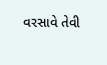વરસાવે તેવી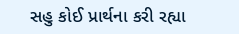સહુ કોઈ પ્રાર્થના કરી રહ્યા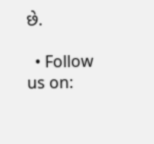છે.

  • Follow us on: